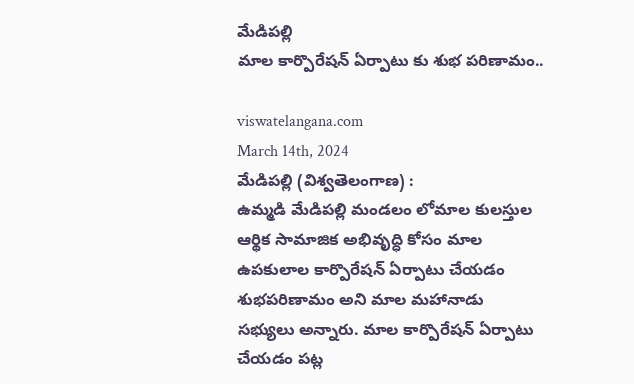మేడిపల్లి
మాల కార్పొరేషన్ ఏర్పాటు కు శుభ పరిణామం..

viswatelangana.com
March 14th, 2024
మేడిపల్లి (విశ్వతెలంగాణ) :
ఉమ్మడి మేడిపల్లి మండలం లోమాల కులస్తుల ఆర్థిక సామాజిక అభివృద్ధి కోసం మాల ఉపకులాల కార్పొరేషన్ ఏర్పాటు చేయడం శుభపరిణామం అని మాల మహానాడు సభ్యులు అన్నారు. మాల కార్పొరేషన్ ఏర్పాటు చేయడం పట్ల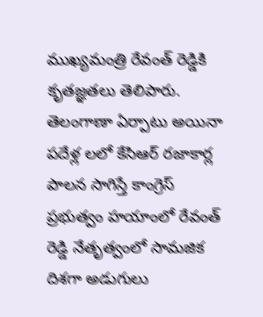ముఖ్యమంత్రి రేవంత్ రెడ్డికి కృతజ్ఞతలు తెలిపారు. తెలంగాణా ఏర్పాటు అయినా పదేళ్ల లలో కేసిఆర్ రజాకార్ల పాలన సాగిస్తే కాంగ్రెస్ ప్రభుత్వం హయాంలో రేవంత్ రెడ్డి నేతృత్వంలో సామజిక దిశగా అడుగులు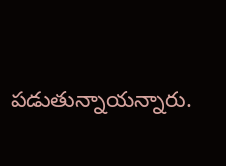పడుతున్నాయన్నారు.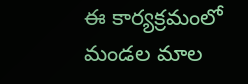ఈ కార్యక్రమంలో మండల మాల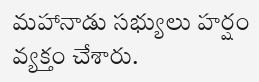మహానాడు సభ్యులు హర్షం వ్యక్తం చేశారు.